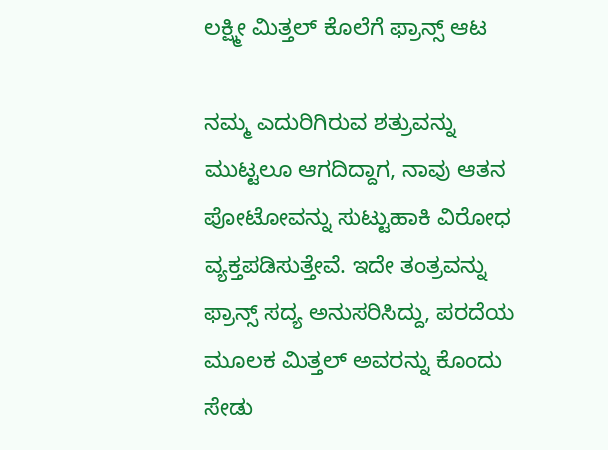ಲಕ್ಷ್ಮೀ ಮಿತ್ತಲ್ ಕೊಲೆಗೆ ಫ್ರಾನ್ಸ್ ಆಟ

ನಮ್ಮ ಎದುರಿಗಿರುವ ಶತ್ರುವನ್ನು ಮುಟ್ಟಲೂ ಆಗದಿದ್ದಾಗ, ನಾವು ಆತನ ಪೋಟೋವನ್ನು ಸುಟ್ಟುಹಾಕಿ ವಿರೋಧ ವ್ಯಕ್ತಪಡಿಸುತ್ತೇವೆ. ಇದೇ ತಂತ್ರವನ್ನು ಫ್ರಾನ್ಸ್ ಸದ್ಯ ಅನುಸರಿಸಿದ್ದು, ಪರದೆಯ ಮೂಲಕ ಮಿತ್ತಲ್ ಅವರನ್ನು ಕೊಂದು ಸೇಡು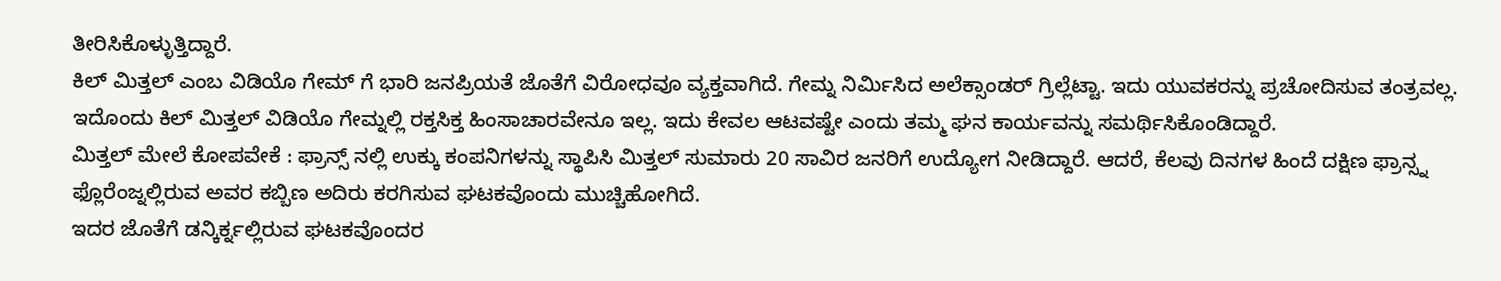ತೀರಿಸಿಕೊಳ್ಳುತ್ತಿದ್ದಾರೆ.
ಕಿಲ್ ಮಿತ್ತಲ್ ಎಂಬ ವಿಡಿಯೊ ಗೇಮ್ ಗೆ ಭಾರಿ ಜನಪ್ರಿಯತೆ ಜೊತೆಗೆ ವಿರೋಧವೂ ವ್ಯಕ್ತವಾಗಿದೆ. ಗೇಮ್ನ ನಿರ್ಮಿಸಿದ ಅಲೆಕ್ಸಾಂಡರ್ ಗ್ರಿಲ್ಲೆಟ್ಟಾ. ಇದು ಯುವಕರನ್ನು ಪ್ರಚೋದಿಸುವ ತಂತ್ರವಲ್ಲ. ಇದೊಂದು ಕಿಲ್ ಮಿತ್ತಲ್ ವಿಡಿಯೊ ಗೇಮ್ನಲ್ಲಿ ರಕ್ತಸಿಕ್ತ ಹಿಂಸಾಚಾರವೇನೂ ಇಲ್ಲ. ಇದು ಕೇವಲ ಆಟವಷ್ಟೇ ಎಂದು ತಮ್ಮ ಘನ ಕಾರ್ಯವನ್ನು ಸಮರ್ಥಿಸಿಕೊಂಡಿದ್ದಾರೆ.
ಮಿತ್ತಲ್ ಮೇಲೆ ಕೋಪವೇಕೆ : ಫ್ರಾನ್ಸ್ ನಲ್ಲಿ ಉಕ್ಕು ಕಂಪನಿಗಳನ್ನು ಸ್ಥಾಪಿಸಿ ಮಿತ್ತಲ್ ಸುಮಾರು 20 ಸಾವಿರ ಜನರಿಗೆ ಉದ್ಯೋಗ ನೀಡಿದ್ದಾರೆ. ಆದರೆ, ಕೆಲವು ದಿನಗಳ ಹಿಂದೆ ದಕ್ಷಿಣ ಫ್ರಾನ್ಸ್ನ ಫ್ಲೊರೆಂಜ್ನಲ್ಲಿರುವ ಅವರ ಕಬ್ಬಿಣ ಅದಿರು ಕರಗಿಸುವ ಘಟಕವೊಂದು ಮುಚ್ಚಿಹೋಗಿದೆ.
ಇದರ ಜೊತೆಗೆ ಡನ್ಕಿರ್ಕ್ನಲ್ಲಿರುವ ಘಟಕವೊಂದರ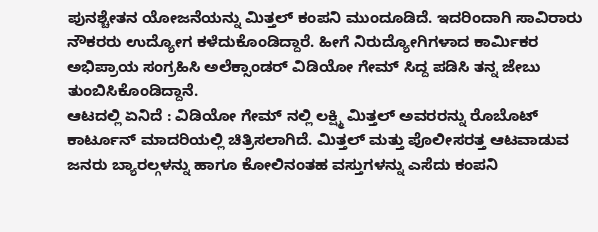ಪುನಶ್ಚೇತನ ಯೋಜನೆಯನ್ನು ಮಿತ್ತಲ್ ಕಂಪನಿ ಮುಂದೂಡಿದೆ. ಇದರಿಂದಾಗಿ ಸಾವಿರಾರು ನೌಕರರು ಉದ್ಯೋಗ ಕಳೆದುಕೊಂಡಿದ್ದಾರೆ. ಹೀಗೆ ನಿರುದ್ಯೋಗಿಗಳಾದ ಕಾರ್ಮಿಕರ ಅಭಿಪ್ರಾಯ ಸಂಗ್ರಹಿಸಿ ಅಲೆಕ್ಸಾಂಡರ್ ವಿಡಿಯೋ ಗೇಮ್ ಸಿದ್ದ ಪಡಿಸಿ ತನ್ನ ಜೇಬು ತುಂಬಿಸಿಕೊಂಡಿದ್ದಾನೆ.
ಆಟದಲ್ಲಿ ಏನಿದೆ : ವಿಡಿಯೋ ಗೇಮ್ ನಲ್ಲಿ ಲಕ್ಷ್ಮಿ ಮಿತ್ತಲ್ ಅವರರನ್ನು ರೊಬೊಟ್ ಕಾರ್ಟೂನ್ ಮಾದರಿಯಲ್ಲಿ ಚಿತ್ರಿಸಲಾಗಿದೆ. ಮಿತ್ತಲ್ ಮತ್ತು ಪೊಲೀಸರತ್ತ ಆಟವಾಡುವ ಜನರು ಬ್ಯಾರಲ್ಗಳನ್ನು ಹಾಗೂ ಕೋಲಿನಂತಹ ವಸ್ತುಗಳನ್ನು ಎಸೆದು ಕಂಪನಿ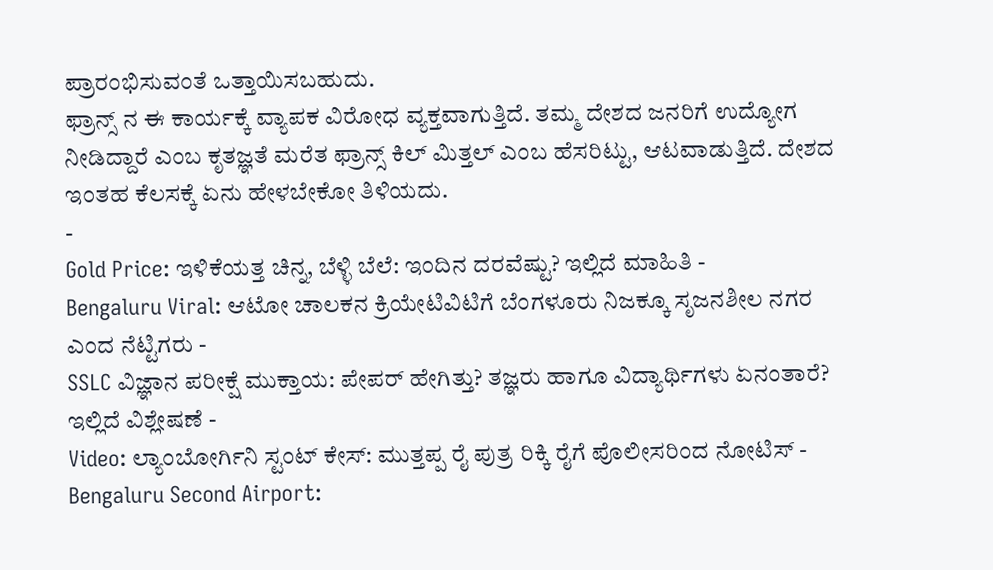ಪ್ರಾರಂಭಿಸುವಂತೆ ಒತ್ತಾಯಿಸಬಹುದು.
ಫ್ರಾನ್ಸ್ ನ ಈ ಕಾರ್ಯಕ್ಕೆ ವ್ಯಾಪಕ ವಿರೋಧ ವ್ಯಕ್ತವಾಗುತ್ತಿದೆ. ತಮ್ಮ ದೇಶದ ಜನರಿಗೆ ಉದ್ಯೋಗ ನೀಡಿದ್ದಾರೆ ಎಂಬ ಕೃತಜ್ಞತೆ ಮರೆತ ಫ್ರಾನ್ಸ್ ಕಿಲ್ ಮಿತ್ತಲ್ ಎಂಬ ಹೆಸರಿಟ್ಟು, ಆಟವಾಡುತ್ತಿದೆ. ದೇಶದ ಇಂತಹ ಕೆಲಸಕ್ಕೆ ಏನು ಹೇಳಬೇಕೋ ತಿಳಿಯದು.
-
Gold Price: ಇಳಿಕೆಯತ್ತ ಚಿನ್ನ, ಬೆಳ್ಳಿ ಬೆಲೆ: ಇಂದಿನ ದರವೆಷ್ಟು? ಇಲ್ಲಿದೆ ಮಾಹಿತಿ -
Bengaluru Viral: ಆಟೋ ಚಾಲಕನ ಕ್ರಿಯೇಟಿವಿಟಿಗೆ ಬೆಂಗಳೂರು ನಿಜಕ್ಕೂ ಸೃಜನಶೀಲ ನಗರ ಎಂದ ನೆಟ್ಟಿಗರು -
SSLC ವಿಜ್ಞಾನ ಪರೀಕ್ಷೆ ಮುಕ್ತಾಯ: ಪೇಪರ್ ಹೇಗಿತ್ತು? ತಜ್ಞರು ಹಾಗೂ ವಿದ್ಯಾರ್ಥಿಗಳು ಏನಂತಾರೆ? ಇಲ್ಲಿದೆ ವಿಶ್ಲೇಷಣೆ -
Video: ಲ್ಯಾಂಬೋರ್ಗಿನಿ ಸ್ಟಂಟ್ ಕೇಸ್: ಮುತ್ತಪ್ಪ ರೈ ಪುತ್ರ ರಿಕ್ಕಿ ರೈಗೆ ಪೊಲೀಸರಿಂದ ನೋಟಿಸ್ -
Bengaluru Second Airport: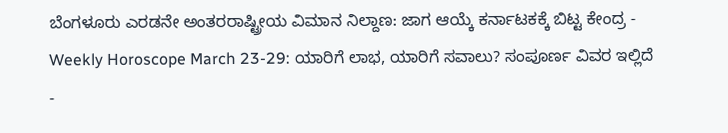ಬೆಂಗಳೂರು ಎರಡನೇ ಅಂತರರಾಷ್ಟ್ರೀಯ ವಿಮಾನ ನಿಲ್ದಾಣ: ಜಾಗ ಆಯ್ಕೆ ಕರ್ನಾಟಕಕ್ಕೆ ಬಿಟ್ಟ ಕೇಂದ್ರ -
Weekly Horoscope March 23-29: ಯಾರಿಗೆ ಲಾಭ, ಯಾರಿಗೆ ಸವಾಲು? ಸಂಪೂರ್ಣ ವಿವರ ಇಲ್ಲಿದೆ -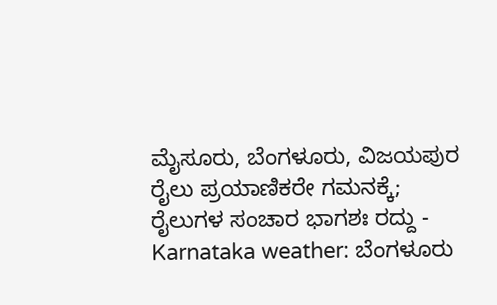ಮೈಸೂರು, ಬೆಂಗಳೂರು, ವಿಜಯಪುರ ರೈಲು ಪ್ರಯಾಣಿಕರೇ ಗಮನಕ್ಕೆ; ರೈಲುಗಳ ಸಂಚಾರ ಭಾಗಶಃ ರದ್ದು -
Karnataka weather: ಬೆಂಗಳೂರು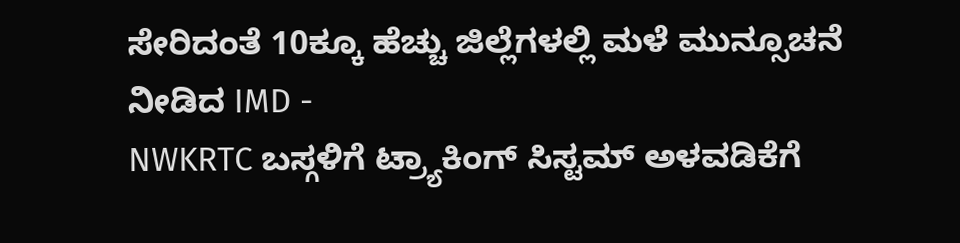ಸೇರಿದಂತೆ 10ಕ್ಕೂ ಹೆಚ್ಚು ಜಿಲ್ಲೆಗಳಲ್ಲಿ ಮಳೆ ಮುನ್ಸೂಚನೆ ನೀಡಿದ IMD -
NWKRTC ಬಸ್ಗಳಿಗೆ ಟ್ರ್ಯಾಕಿಂಗ್ ಸಿಸ್ಟಮ್ ಅಳವಡಿಕೆಗೆ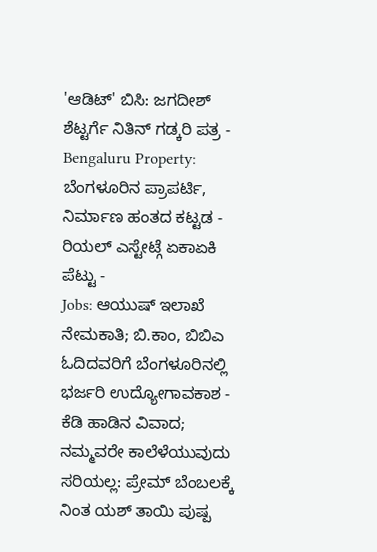'ಆಡಿಟ್' ಬಿಸಿ: ಜಗದೀಶ್ ಶೆಟ್ಟರ್ಗೆ ನಿತಿನ್ ಗಡ್ಕರಿ ಪತ್ರ -
Bengaluru Property: ಬೆಂಗಳೂರಿನ ಪ್ರಾಪರ್ಟಿ, ನಿರ್ಮಾಣ ಹಂತದ ಕಟ್ಟಡ - ರಿಯಲ್ ಎಸ್ಟೇಟ್ಗೆ ಏಕಾಏಕಿ ಪೆಟ್ಟು -
Jobs: ಆಯುಷ್ ಇಲಾಖೆ ನೇಮಕಾತಿ; ಬಿ.ಕಾಂ, ಬಿಬಿಎ ಓದಿದವರಿಗೆ ಬೆಂಗಳೂರಿನಲ್ಲಿ ಭರ್ಜರಿ ಉದ್ಯೋಗಾವಕಾಶ -
ಕೆಡಿ ಹಾಡಿನ ವಿವಾದ; ನಮ್ಮವರೇ ಕಾಲೆಳೆಯುವುದು ಸರಿಯಲ್ಲ: ಪ್ರೇಮ್ ಬೆಂಬಲಕ್ಕೆ ನಿಂತ ಯಶ್ ತಾಯಿ ಪುಷ್ಪ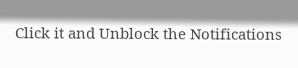Click it and Unblock the Notifications